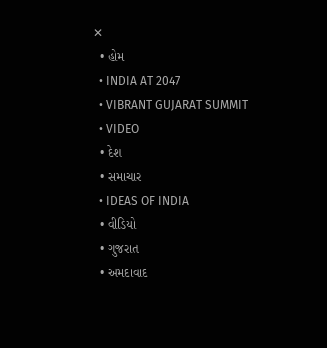✕
  • હોમ
  • INDIA AT 2047
  • VIBRANT GUJARAT SUMMIT
  • VIDEO
  • દેશ
  • સમાચાર
  • IDEAS OF INDIA
  • વીડિયો
  • ગુજરાત
  • અમદાવાદ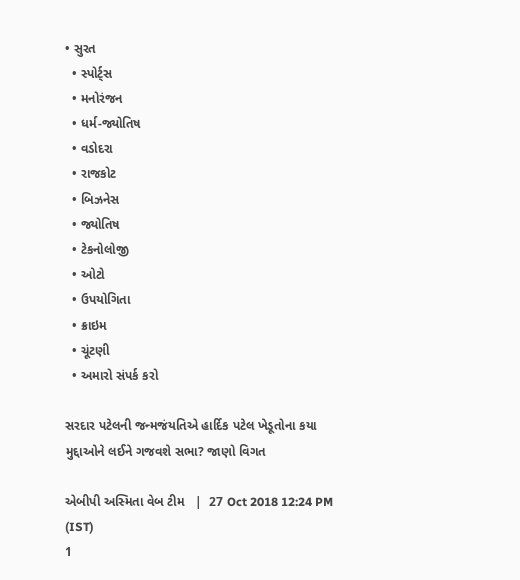• સુરત
  • સ્પોર્ટ્સ
  • મનોરંજન
  • ધર્મ-જ્યોતિષ
  • વડોદરા
  • રાજકોટ
  • બિઝનેસ
  • જ્યોતિષ
  • ટેકનોલોજી
  • ઓટો
  • ઉપયોગિતા
  • ક્રાઇમ
  • ચૂંટણી
  • અમારો સંપર્ક કરો

સરદાર પટેલની જન્મજંયતિએ હાર્દિક પટેલ ખેડૂતોના કયા મુદ્દાઓને લઈને ગજવશે સભા? જાણો વિગત

એબીપી અસ્મિતા વેબ ટીમ   |  27 Oct 2018 12:24 PM (IST)
1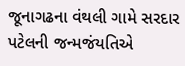જૂનાગઢના વંથલી ગામે સરદાર પટેલની જન્મજંયતિએ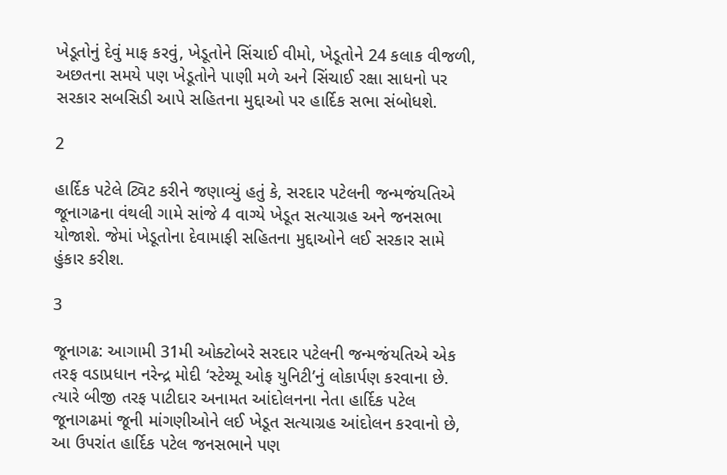ખેડૂતોનું દેવું માફ કરવું, ખેડૂતોને સિંચાઈ વીમો, ખેડૂતોને 24 કલાક વીજળી, અછતના સમયે પણ ખેડૂતોને પાણી મળે અને સિંચાઈ રક્ષા સાધનો પર સરકાર સબસિડી આપે સહિતના મુદ્દાઓ પર હાર્દિક સભા સંબોધશે.

2

હાર્દિક પટેલે ટ્વિટ કરીને જણાવ્યું હતું કે, સરદાર પટેલની જન્મજંયતિએ જૂનાગઢના વંથલી ગામે સાંજે 4 વાગ્યે ખેડૂત સત્યાગ્રહ અને જનસભા યોજાશે. જેમાં ખેડૂતોના દેવામાફી સહિતના મુદ્દાઓને લઈ સરકાર સામે હુંકાર કરીશ.

3

જૂનાગઢ: આગામી 31મી ઓક્ટોબરે સરદાર પટેલની જન્મજંયતિએ એક તરફ વડાપ્રધાન નરેન્દ્ર મોદી ‘સ્ટેચ્યૂ ઓફ યુનિટી’નું લોકાર્પણ કરવાના છે. ત્યારે બીજી તરફ પાટીદાર અનામત આંદોલનના નેતા હાર્દિક પટેલ જૂનાગઢમાં જૂની માંગણીઓને લઈ ખેડૂત સત્યાગ્રહ આંદોલન કરવાનો છે, આ ઉપરાંત હાર્દિક પટેલ જનસભાને પણ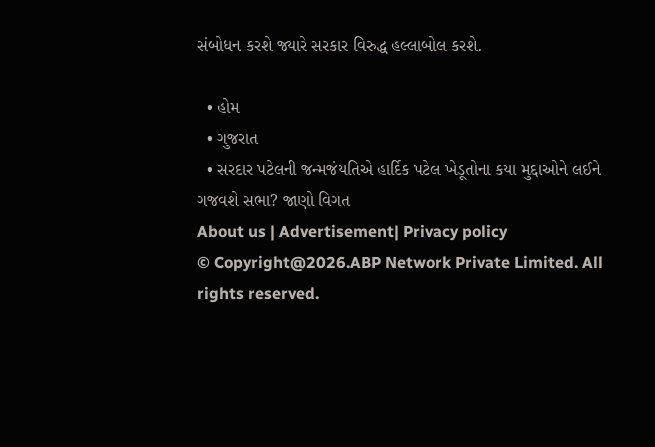સંબોધન કરશે જ્યારે સરકાર વિરુદ્ધ હલ્લાબોલ કરશે.

  • હોમ
  • ગુજરાત
  • સરદાર પટેલની જન્મજંયતિએ હાર્દિક પટેલ ખેડૂતોના કયા મુદ્દાઓને લઈને ગજવશે સભા? જાણો વિગત
About us | Advertisement| Privacy policy
© Copyright@2026.ABP Network Private Limited. All rights reserved.